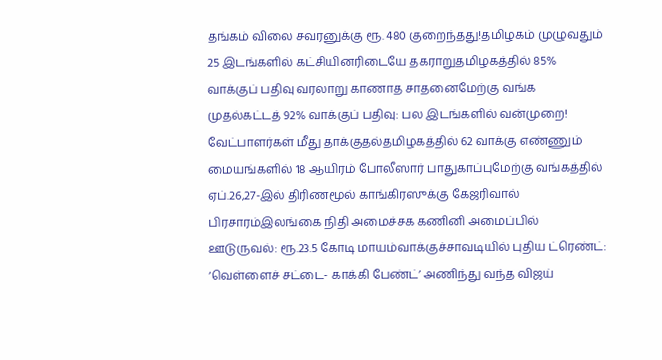தங்கம் விலை சவரனுக்கு ரூ. 480 குறைந்தது!தமிழகம் முழுவதும் 25 இடங்களில் கட்சியினரிடையே தகராறுதமிழகத்தில் 85% வாக்குப் பதிவு வரலாறு காணாத சாதனைமேற்கு வங்க முதல்கட்டத் 92% வாக்குப் பதிவு: பல இடங்களில் வன்முறை! வேட்பாளர்கள் மீது தாக்குதல்தமிழகத்தில் 62 வாக்கு எண்ணும் மையங்களில் 18 ஆயிரம் போலீஸார் பாதுகாப்புமேற்கு வங்கத்தில் ஏப்.26,27-இல் திரிணமூல் காங்கிரஸுக்கு கேஜரிவால் பிரசாரம்இலங்கை நிதி அமைச்சக கணினி அமைப்பில் ஊடுருவல்: ரூ.23.5 கோடி மாயம்வாக்குச்சாவடியில் புதிய ட்ரெண்ட்: ‘வெள்ளைச் சட்டை- காக்கி பேண்ட்’ அணிந்து வந்த விஜய்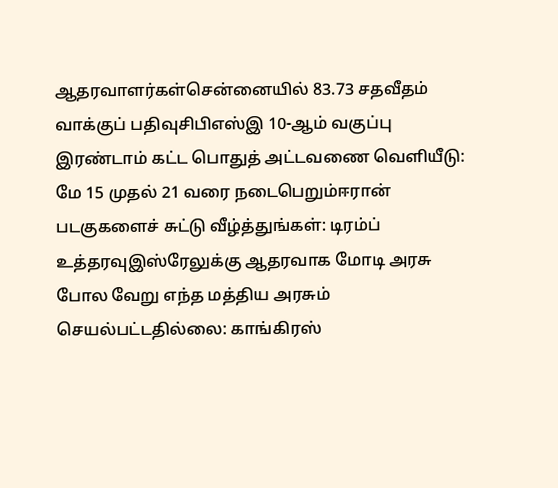ஆதரவாளர்கள்சென்னையில் 83.73 சதவீதம் வாக்குப் பதிவுசிபிஎஸ்இ 10-ஆம் வகுப்பு இரண்டாம் கட்ட பொதுத் அட்டவணை வெளியீடு: மே 15 முதல் 21 வரை நடைபெறும்ஈரான் படகுகளைச் சுட்டு வீழ்த்துங்கள்: டிரம்ப் உத்தரவுஇஸ்ரேலுக்கு ஆதரவாக மோடி அரசு போல வேறு எந்த மத்திய அரசும் செயல்பட்டதில்லை: காங்கிரஸ்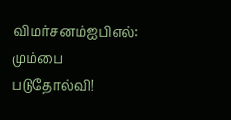விமர்சனம்ஐபிஎல்: மும்பை படுதோல்வி!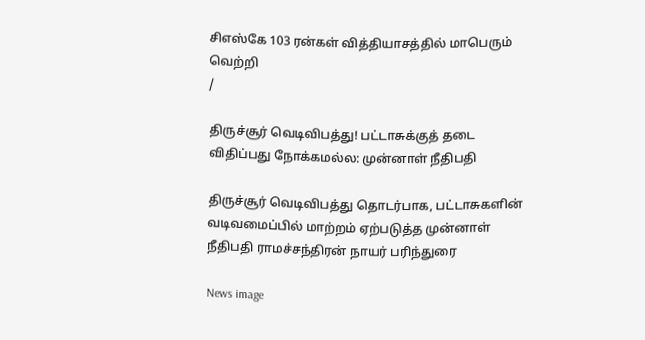சிஎஸ்கே 103 ரன்கள் வித்தியாசத்தில் மாபெரும் வெற்றி
/

திருச்சூர் வெடிவிபத்து! பட்டாசுக்குத் தடை விதிப்பது நோக்கமல்ல: முன்னாள் நீதிபதி

திருச்சூர் வெடிவிபத்து தொடர்பாக, பட்டாசுகளின் வடிவமைப்பில் மாற்றம் ஏற்படுத்த முன்னாள் நீதிபதி ராமச்சந்திரன் நாயர் பரிந்துரை

News image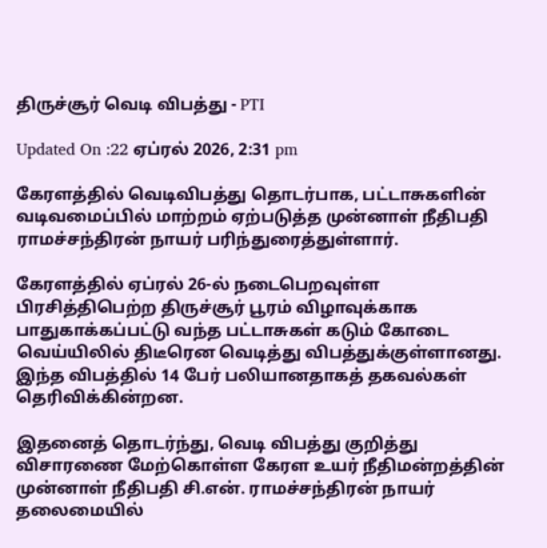திருச்சூர் வெடி விபத்து - PTI

Updated On :22 ஏப்ரல் 2026, 2:31 pm

கேரளத்தில் வெடிவிபத்து தொடர்பாக, பட்டாசுகளின் வடிவமைப்பில் மாற்றம் ஏற்படுத்த முன்னாள் நீதிபதி ராமச்சந்திரன் நாயர் பரிந்துரைத்துள்ளார்.

கேரளத்தில் ஏப்ரல் 26-ல் நடைபெறவுள்ள பிரசித்திபெற்ற திருச்சூர் பூரம் விழாவுக்காக பாதுகாக்கப்பட்டு வந்த பட்டாசுகள் கடும் கோடை வெய்யிலில் திடீரென வெடித்து விபத்துக்குள்ளானது. இந்த விபத்தில் 14 பேர் பலியானதாகத் தகவல்கள் தெரிவிக்கின்றன.

இதனைத் தொடர்ந்து, வெடி விபத்து குறித்து விசாரணை மேற்கொள்ள கேரள உயர் நீதிமன்றத்தின் முன்னாள் நீதிபதி சி.என். ராமச்சந்திரன் நாயர் தலைமையில்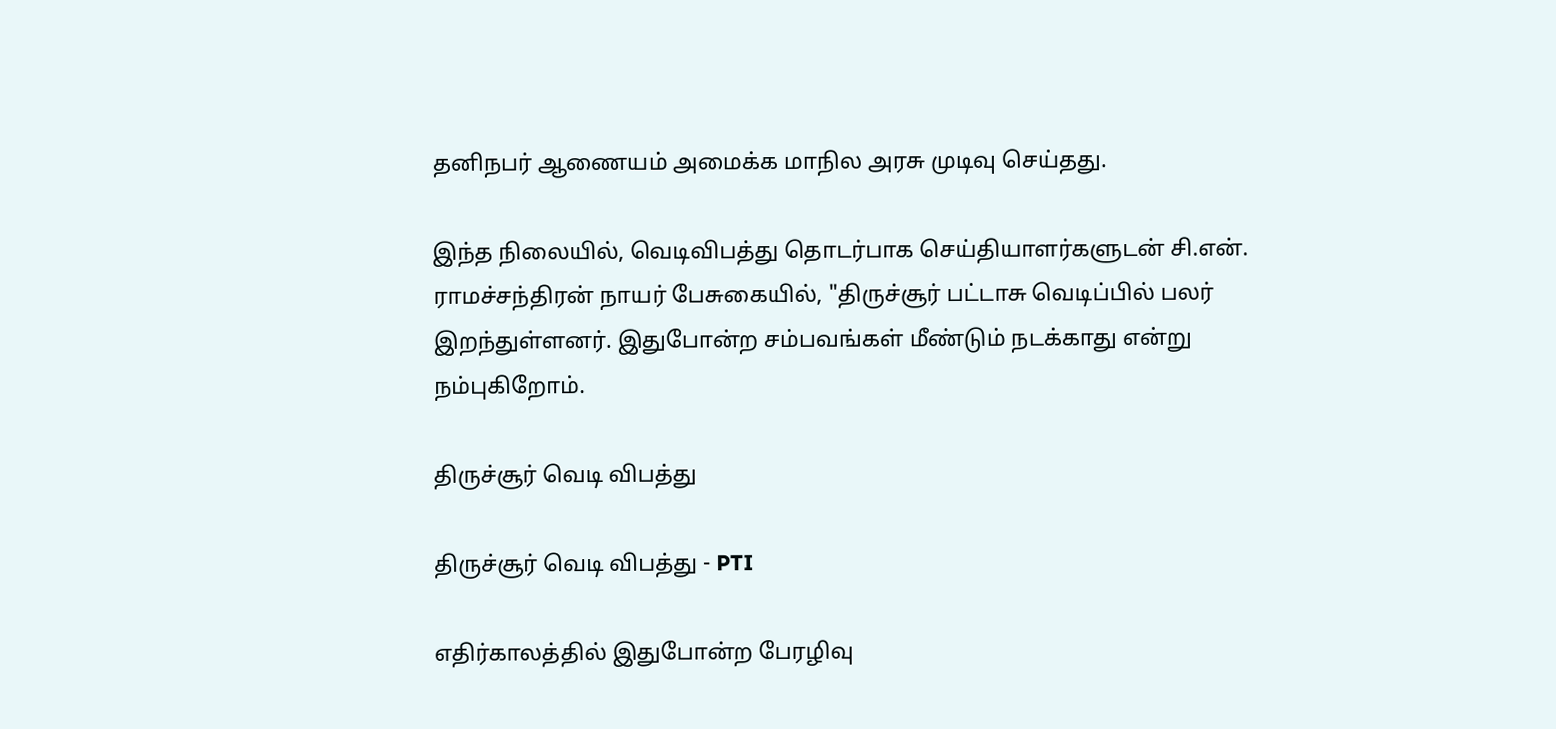தனிநபர் ஆணையம் அமைக்க மாநில அரசு முடிவு செய்தது.

இந்த நிலையில், வெடிவிபத்து தொடர்பாக செய்தியாளர்களுடன் சி.என். ராமச்சந்திரன் நாயர் பேசுகையில், "திருச்சூர் பட்டாசு வெடிப்பில் பலர் இறந்துள்ளனர். இதுபோன்ற சம்பவங்கள் மீண்டும் நடக்காது என்று நம்புகிறோம்.

திருச்சூர் வெடி விபத்து

திருச்சூர் வெடி விபத்து - PTI

எதிர்காலத்தில் இதுபோன்ற பேரழிவு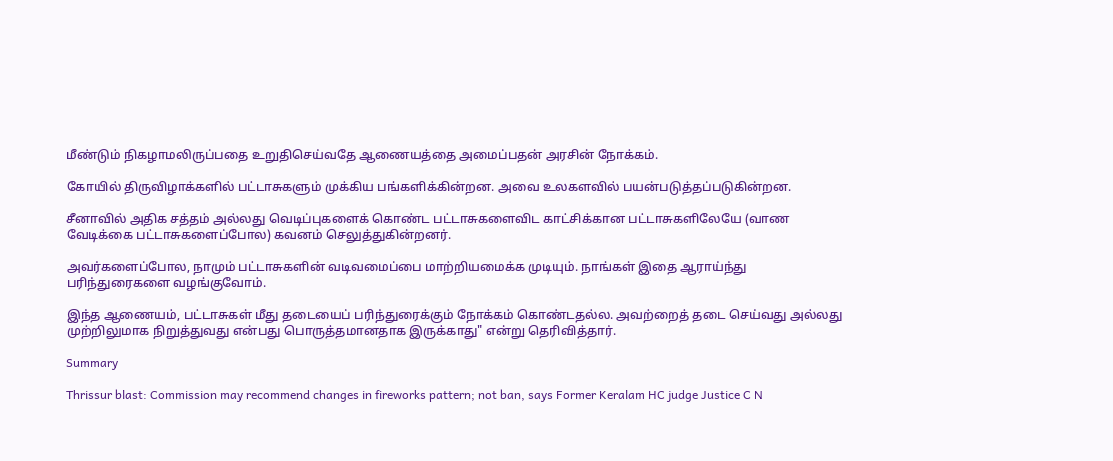மீண்டும் நிகழாமலிருப்பதை உறுதிசெய்வதே ஆணையத்தை அமைப்பதன் அரசின் நோக்கம்.

கோயில் திருவிழாக்களில் பட்டாசுகளும் முக்கிய பங்களிக்கின்றன. அவை உலகளவில் பயன்படுத்தப்படுகின்றன.

சீனாவில் அதிக சத்தம் அல்லது வெடிப்புகளைக் கொண்ட பட்டாசுகளைவிட காட்சிக்கான பட்டாசுகளிலேயே (வாண வேடிக்கை பட்டாசுகளைப்போல) கவனம் செலுத்துகின்றனர்.

அவர்களைப்போல, நாமும் பட்டாசுகளின் வடிவமைப்பை மாற்றியமைக்க முடியும். நாங்கள் இதை ஆராய்ந்து பரிந்துரைகளை வழங்குவோம்.

இந்த ஆணையம், பட்டாசுகள் மீது தடையைப் பரிந்துரைக்கும் நோக்கம் கொண்டதல்ல. அவற்றைத் தடை செய்வது அல்லது முற்றிலுமாக நிறுத்துவது என்பது பொருத்தமானதாக இருக்காது" என்று தெரிவித்தார்.

Summary

Thrissur blast: Commission may recommend changes in fireworks pattern; not ban, says Former Keralam HC judge Justice C N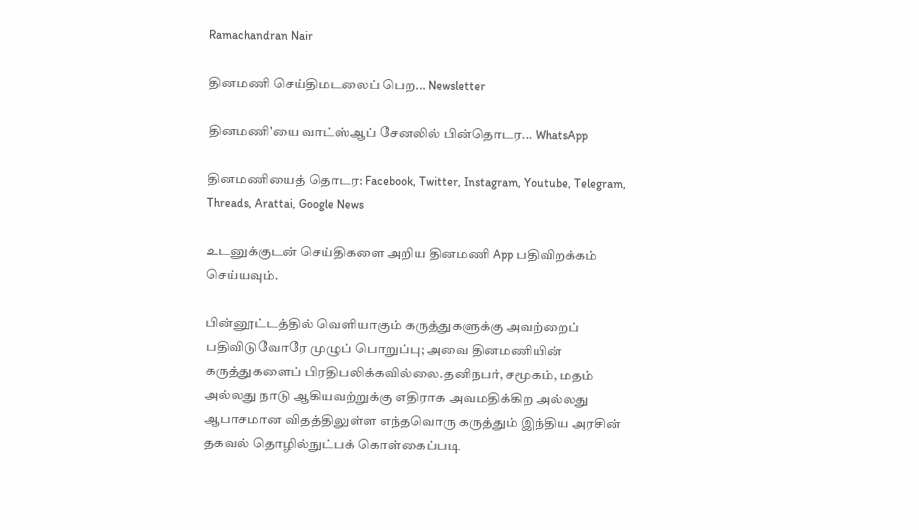Ramachandran Nair

தினமணி செய்திமடலைப் பெற... Newsletter

தினமணி'யை வாட்ஸ்ஆப் சேனலில் பின்தொடர... WhatsApp

தினமணியைத் தொடர: Facebook, Twitter, Instagram, Youtube, Telegram, Threads, Arattai, Google News

உடனுக்குடன் செய்திகளை அறிய தினமணி App பதிவிறக்கம் செய்யவும்.

பின்னூட்டத்தில் வெளியாகும் கருத்துகளுக்கு அவற்றைப் பதிவிடுவோரே முழுப் பொறுப்பு; அவை தினமணியின் கருத்துகளைப் பிரதிபலிக்கவில்லை.தனிநபர், சமூகம், மதம் அல்லது நாடு ஆகியவற்றுக்கு எதிராக அவமதிக்கிற அல்லது ஆபாசமான விதத்திலுள்ள எந்தவொரு கருத்தும் இந்திய அரசின் தகவல் தொழில்நுட்பக் கொள்கைப்படி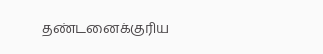தண்டனைக்குரிய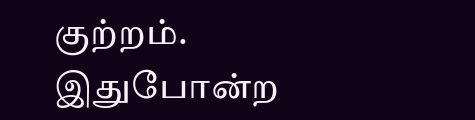குற்றம். இதுபோன்ற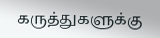கருத்துகளுக்கு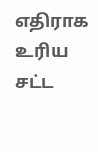எதிராக உரிய சட்ட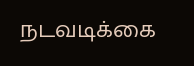நடவடிக்கை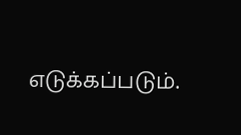எடுக்கப்படும்.